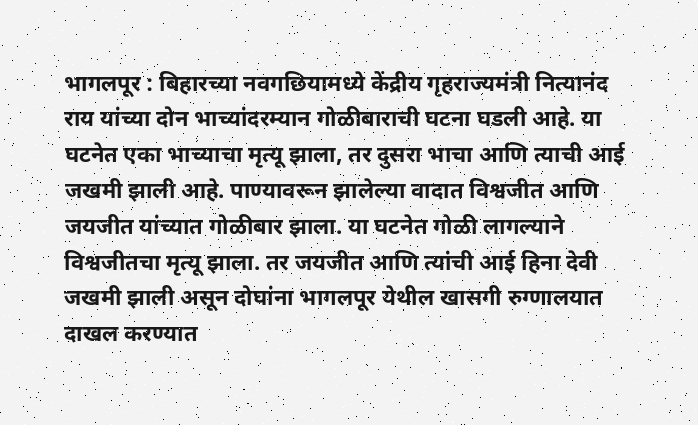भागलपूर : बिहारच्या नवगछियामध्ये केंद्रीय गृहराज्यमंत्री नित्यानंद राय यांच्या दोन भाच्यांदरम्यान गोळीबाराची घटना घडली आहे. या घटनेत एका भाच्याचा मृत्यू झाला, तर दुसरा भाचा आणि त्याची आई जखमी झाली आहे. पाण्यावरून झालेल्या वादात विश्वजीत आणि जयजीत यांच्यात गोळीबार झाला. या घटनेत गोळी लागल्याने विश्वजीतचा मृत्यू झाला. तर जयजीत आणि त्यांची आई हिना देवी जखमी झाली असून दोघांना भागलपूर येथील खासगी रुग्णालयात दाखल करण्यात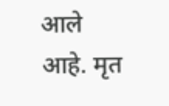आले आहे. मृत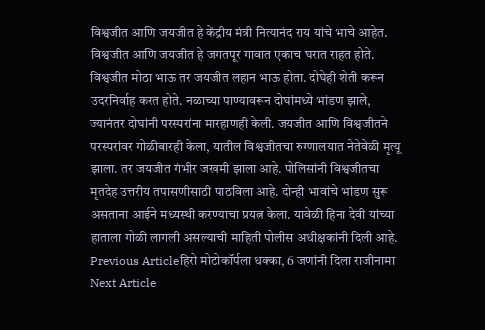विश्वजीत आणि जयजीत हे केंद्रीय मंत्री नित्यानंद राय यांचे भाचे आहेत. विश्वजीत आणि जयजीत हे जगतपूर गावात एकाच घरात राहत होते. विश्वजीत मोठा भाऊ तर जयजीत लहान भाऊ होता. दोघेही शेती करून उदरनिर्वाह करत होते. नळाच्या पाण्यावरून दोघांमध्ये भांडण झाले, ज्यानंतर दोघांनी परस्परांना मारहाणही केली. जयजीत आणि विश्वजीतने परस्परांवर गोळीबारही केला, यातील विश्वजीतचा रुग्णालयात नेतेवेळी मृत्यू झाला. तर जयजीत गंभीर जखमी झाला आहे. पोलिसांनी विश्वजीतचा मृतदेह उत्तरीय तपासणीसाठी पाठविला आहे. दोन्ही भावांचे भांडण सुरू असताना आईने मध्यस्थी करण्याचा प्रयत्न केला. यावेळी हिना देवी यांच्या हाताला गोळी लागली असल्याची माहिती पोलीस अधीक्षकांनी दिली आहे.
Previous Articleहिरो मोटोकॉर्पला धक्का, 6 जणांनी दिला राजीनामा
Next Article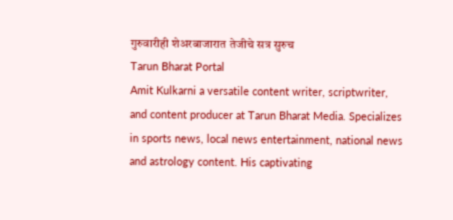गुरुवारीही शेअरबाजारात तेजीचे सत्र सुरुच
Tarun Bharat Portal
Amit Kulkarni a versatile content writer, scriptwriter, and content producer at Tarun Bharat Media. Specializes in sports news, local news entertainment, national news and astrology content. His captivating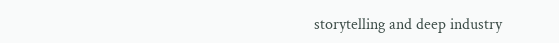storytelling and deep industry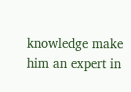knowledge make him an expert in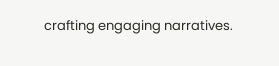crafting engaging narratives.